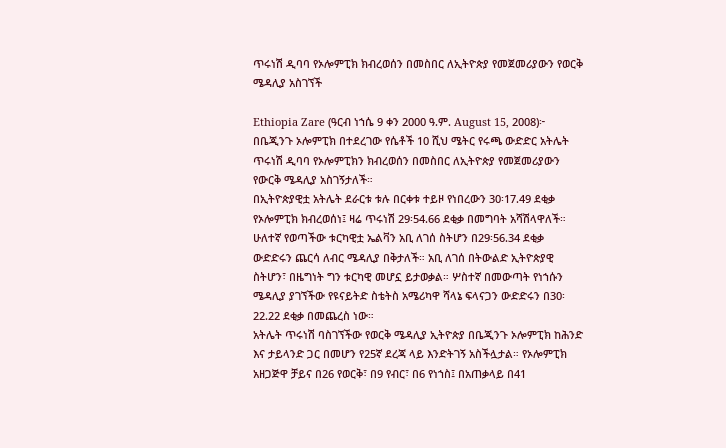ጥሩነሽ ዲባባ የኦሎምፒክ ክብረወሰን በመስበር ለኢትዮጵያ የመጀመሪያውን የወርቅ ሜዳሊያ አስገኘች

Ethiopia Zare (ዓርብ ነኀሴ 9 ቀን 2000 ዓ.ም. August 15, 2008)፦ በቤጂንጉ ኦሎምፒክ በተደረገው የሴቶች 10 ሺህ ሜትር የሩጫ ውድድር አትሌት ጥሩነሽ ዲባባ የኦሎምፒክን ክብረወሰን በመስበር ለኢትዮጵያ የመጀመሪያውን የውርቅ ሜዳሊያ አስገኝታለች።
በኢትዮጵያዊቷ አትሌት ደራርቱ ቱሉ በርቀቱ ተይዞ የነበረውን 30፡17.49 ደቂቃ የኦሎምፒክ ክብረወሰነ፤ ዛሬ ጥሩነሽ 29፡54.66 ደቂቃ በመግባት አሻሽላዋለች። ሁለተኛ የወጣችው ቱርካዊቷ ኤልቫን አቢ ለገሰ ስትሆን በ29፡56.34 ደቂቃ ውድድሩን ጨርሳ ለብር ሜዳሊያ በቅታለች። አቢ ለገሰ በትውልድ ኢትዮጵያዊ ስትሆን፣ በዜግነት ግን ቱርካዊ መሆኗ ይታወቃል። ሦስተኛ በመውጣት የነኀሱን ሜዳሊያ ያገኘችው የዩናይትድ ስቴትስ አሜሪካዋ ሻላኔ ፍላናጋን ውድድሩን በ30፡22.22 ደቂቃ በመጨረስ ነው።
አትሌት ጥሩነሽ ባስገኘችው የወርቅ ሜዳሊያ ኢትዮጵያ በቤጂንጉ ኦሎምፒክ ከሕንድ እና ታይላንድ ጋር በመሆን የ25ኛ ደረጃ ላይ እንድትገኝ አስችሏታል። የኦሎምፒክ አዘጋጅዋ ቻይና በ26 የወርቅ፣ በ9 የብር፣ በ6 የነኀስ፤ በአጠቃላይ በ41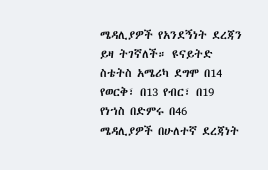ሜዳሊያዎች የአንደኝነት ደረጃን ይዛ ትገኛለች። ዩናይትድ ስቴትስ አሜሪካ ደግሞ በ14 የወርቅ፣ በ13 የብር፣ በ19 የነኀስ በድምሩ በ46 ሜዳሊያዎች በሁለተኛ ደረጃነት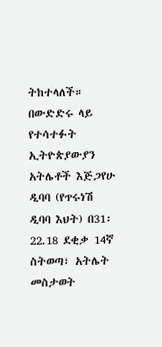ትከተላለች።
በውድድሩ ላይ የተሳተፉት ኢትዮጵያውያን አትሌቶች እጅጋየሁ ዲባባ (የጥሩነሽ ዲባባ እህት) በ31፡22.18 ደቂቃ 14ኛ ስትወጣ፣ አትሌት መስታወት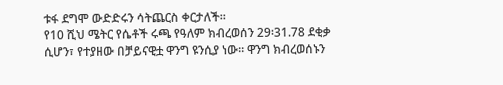ቱፋ ደግሞ ውድድሩን ሳትጨርስ ቀርታለች።
የ10 ሺህ ሜትር የሴቶች ሩጫ የዓለም ክብረወሰን 29፡31.78 ደቂቃ ሲሆን፣ የተያዘው በቻይናዊቷ ዋንግ ዩንሲያ ነው። ዋንግ ክብረወሰኑን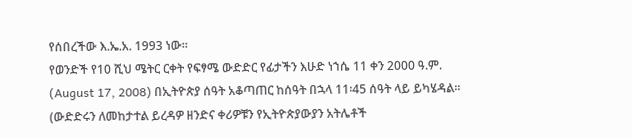የሰበረችው እ.ኤ.አ. 1993 ነው።
የወንድች የ10 ሺህ ሜትር ርቀት የፍፃሜ ውድድር የፊታችን እሁድ ነኀሴ 11 ቀን 2000 ዓ.ም. (August 17, 2008) በኢትዮጵያ ሰዓት አቆጣጠር ከሰዓት በኋላ 11፡45 ሰዓት ላይ ይካሄዳል። (ውድድሩን ለመከታተል ይረዳዎ ዘንድና ቀሪዎቹን የኢትዮጵያውያን አትሌቶች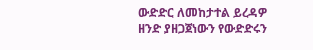ውድድር ለመከታተል ይረዳዎ ዘንድ ያዘጋጀነውን የውድድሩን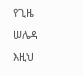የጊዜ ሠሌዳ እዚህ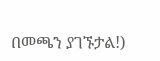በመጫን ያገኙታል!)